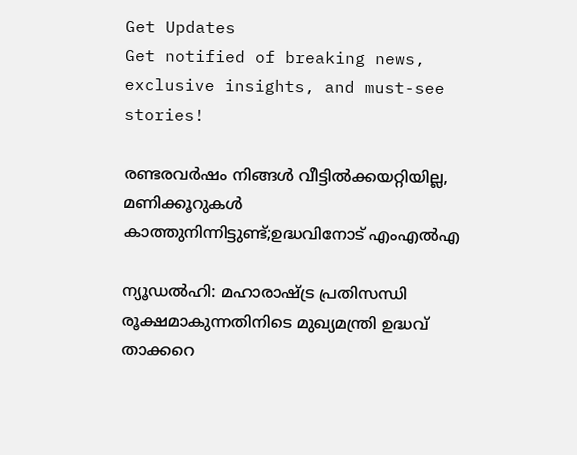Get Updates
Get notified of breaking news, exclusive insights, and must-see stories!

രണ്ടരവര്‍ഷം നിങ്ങള്‍ വീട്ടില്‍ക്കയറ്റിയില്ല, മണിക്കൂറുകള്‍ കാത്തുനിന്നിട്ടുണ്ട്;ഉദ്ധവിനോട് എംഎല്‍എ

ന്യൂഡല്‍ഹി: മഹാരാഷ്ട്ര പ്രതിസന്ധി രൂക്ഷമാകുന്നതിനിടെ മുഖ്യമന്ത്രി ഉദ്ധവ് താക്കറെ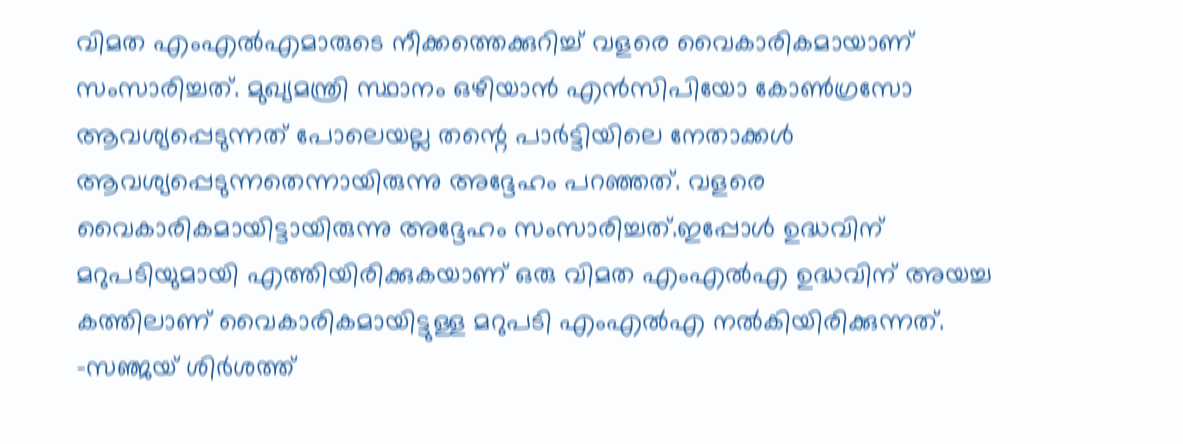വിമത എംഎൽഎമാരുടെ നീക്കത്തെക്കുറിച്ച് വളരെ വൈകാരികമായാണ് സംസാരിച്ചത്. മുഖ്യമന്ത്രി സ്ഥാനം ഒഴിയാൻ എൻസിപിയോ കോൺഗ്രസോ ആവശ്യപ്പെടുന്നത് പോലെയല്ല തന്റെ പാർട്ടിയിലെ നേതാക്കൾ ആവശ്യപ്പെടുന്നതെന്നായിരുന്നു അദ്ദേഹം പറഞ്ഞത്. വളരെ വൈകാരികമായിട്ടായിരുന്നു അദ്ദേഹം സംസാരിച്ചത്.ഇപ്പോൾ ഉദ്ധവിന് മറുപടിയുമായി എത്തിയിരിക്കുകയാണ് ഒരു വിമത എംഎൽഎ ഉദ്ധവിന് അയച്ച കത്തിലാണ് വൈകാരികമായിട്ടുള്ള മറുപടി എംഎൽഎ നൽകിയിരിക്കുന്നത്. -സഞ്ജയ് ശിര്‍ശത്ത്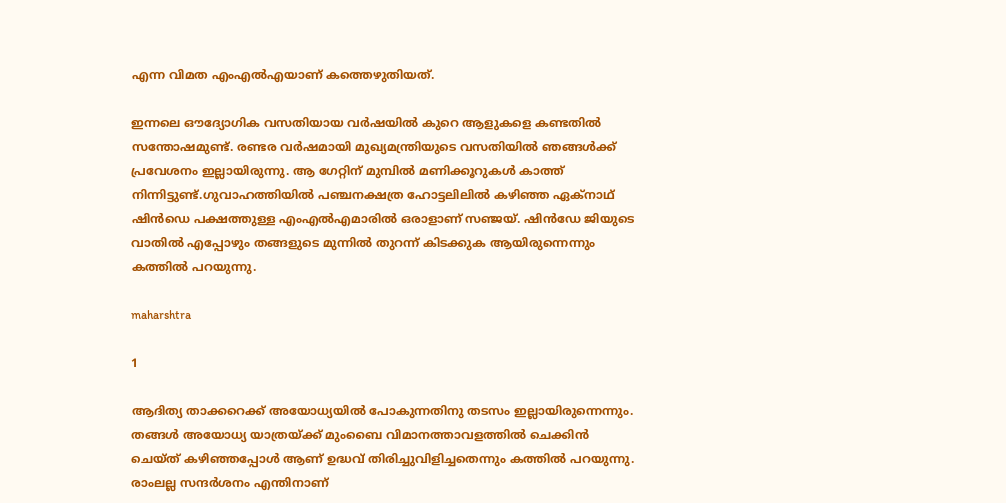എന്ന വിമത എംഎൽഎയാണ് കത്തെഴുതിയത്.

ഇന്നലെ ഔദ്യോഗിക വസതിയായ വര്‍ഷയില്‍ കുറെ ആളുകളെ കണ്ടതില്‍ സന്തോഷമുണ്ട്. രണ്ടര വര്‍ഷമായി മുഖ്യമന്ത്രിയുടെ വസതിയില്‍ ഞങ്ങള്‍ക്ക് പ്രവേശനം ഇല്ലായിരുന്നു. ആ ഗേറ്റിന് മുമ്പിൽ മണിക്കൂറുകള്‍ കാത്ത് നിന്നിട്ടുണ്ട്.ഗുവാഹത്തിയില്‍ പഞ്ചനക്ഷത്ര ഹോട്ടലിലില്‍ കഴിഞ്ഞ ഏക്നാഥ് ഷിന്‍ഡെ പക്ഷത്തുള്ള എംഎല്‍എമാരില്‍ ഒരാളാണ് സഞ്ജയ്. ഷിന്‍ഡേ ജിയുടെ വാതില്‍ എപ്പോഴും തങ്ങളുടെ മുന്നില്‍ തുറന്ന് കിടക്കുക ആയിരുന്നെന്നും കത്തിൽ പറയുന്നു.

maharshtra

1

ആദിത്യ താക്കറെക്ക് അയോധ്യയില്‍ പോകുന്നതിനു തടസം ഇല്ലായിരുന്നെന്നും. തങ്ങള്‍ അയോധ്യ യാത്രയ്ക്ക് മുംബൈ വിമാനത്താവളത്തില്‍ ചെക്കിന്‍ ചെയ്ത് കഴിഞ്ഞപ്പോൾ ആണ് ഉദ്ധവ് തിരിച്ചുവിളിച്ചതെന്നും കത്തിൽ പറയുന്നു. രാംലല്ല സന്ദര്‍ശനം എന്തിനാണ്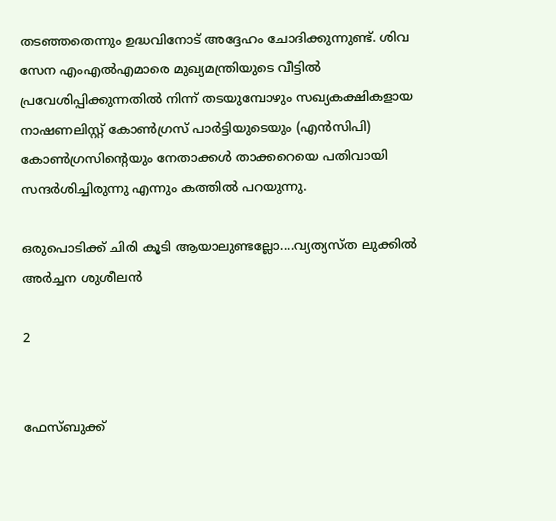തടഞ്ഞതെന്നും ഉദ്ധവിനോട് അദ്ദേഹം ചോദിക്കുന്നുണ്ട്. ശിവ സേന എംഎല്‍എമാരെ മുഖ്യമന്ത്രിയുടെ വീട്ടില്‍ പ്രവേശിപ്പിക്കുന്നതില്‍ നിന്ന് തടയുമ്പോഴും സഖ്യകക്ഷികളായ നാഷണലിസ്റ്റ് കോണ്‍ഗ്രസ് പാര്‍ട്ടിയുടെയും (എന്‍സിപി) കോണ്‍ഗ്രസിന്റെയും നേതാക്കള്‍ താക്കറെയെ പതിവായി സന്ദര്‍ശിച്ചിരുന്നു എന്നും കത്തിൽ പറയുന്നു.

ഒരുപൊടിക്ക് ചിരി കൂടി ആയാലുണ്ടല്ലോ....വ്യത്യസ്ത ലുക്കില്‍ അര്‍ച്ചന ശുശീലന്‍

2


ഫേസ്ബുക്ക്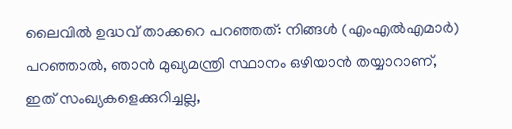ലൈവിൽ ഉദ്ധവ് താക്കറെ പറഞ്ഞത്: നിങ്ങള്‍ (എംഎല്‍എമാര്‍) പറഞ്ഞാല്‍, ഞാന്‍ മുഖ്യമന്ത്രി സ്ഥാനം ഒഴിയാന്‍ തയ്യാറാണ്, ഇത് സംഖ്യകളെക്കുറിച്ചല്ല,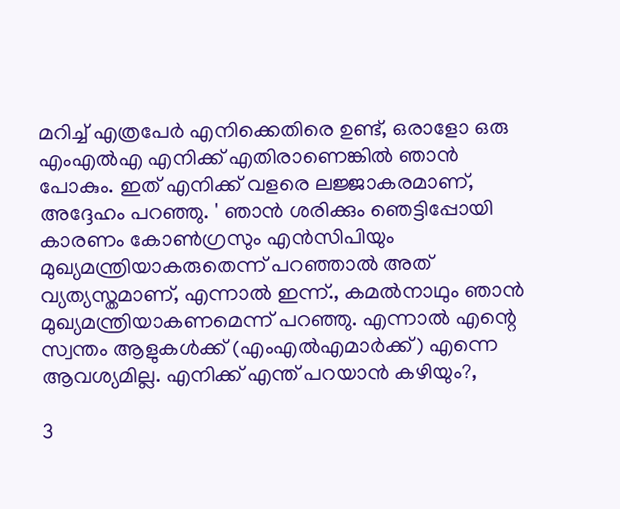മറിച്ച് എത്രപേര്‍ എനിക്കെതിരെ ഉണ്ട്, ഒരാളോ ഒരു എംഎല്‍എ എനിക്ക് എതിരാണെങ്കില്‍ ഞാന്‍ പോകും. ഇത് എനിക്ക് വളരെ ലജ്ജാകരമാണ്, അദ്ദേഹം പറഞ്ഞു. ' ഞാന്‍ ശരിക്കും ഞെട്ടിപ്പോയി കാരണം കോണ്‍ഗ്രസും എന്‍സിപിയും മുഖ്യമന്ത്രിയാകരുതെന്ന് പറഞ്ഞാല്‍ അത് വ്യത്യസ്തമാണ്, എന്നാല്‍ ഇന്ന്., കമല്‍നാഥും ഞാന്‍ മുഖ്യമന്ത്രിയാകണമെന്ന് പറഞ്ഞു. എന്നാല്‍ എന്റെ സ്വന്തം ആളുകള്‍ക്ക് (എംഎല്‍എമാര്‍ക്ക്) എന്നെ ആവശ്യമില്ല. എനിക്ക് എന്ത് പറയാന്‍ കഴിയും?,

3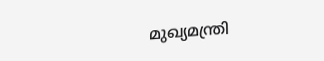മുഖ്യമന്ത്രി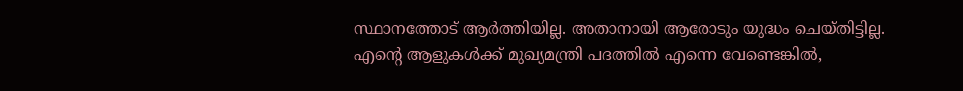സ്ഥാനത്തോട് ആര്‍ത്തിയില്ല. അതാനായി ആരോടും യുദ്ധം ചെയ്തിട്ടില്ല. എന്റെ ആളുകള്‍ക്ക് മുഖ്യമന്ത്രി പദത്തില്‍ എന്നെ വേണ്ടെങ്കില്‍,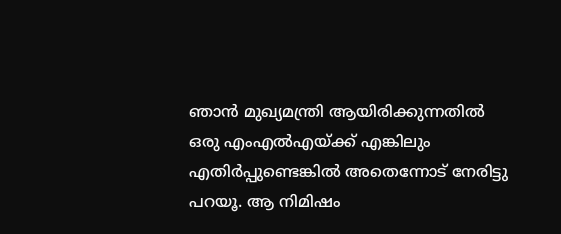ഞാന്‍ മുഖ്യമന്ത്രി ആയിരിക്കുന്നതില്‍ ഒരു എംഎല്‍എയ്ക്ക് എങ്കിലും എതിര്‍പ്പുണ്ടെങ്കില്‍ അതെന്നോട് നേരിട്ടു പറയൂ. ആ നിമിഷം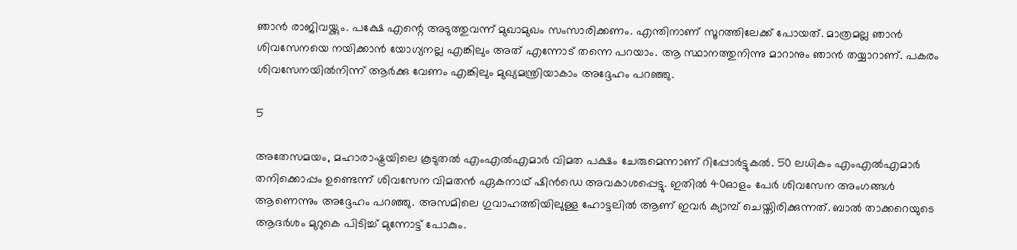ഞാന്‍ രാജിവയ്ക്കും. പക്ഷേ എന്റെ അടുത്തുവന്ന് മുഖാമുഖം സംസാരിക്കണം. എന്തിനാണ് സൂറത്തിലേക്ക് പോയത്. മാത്രമല്ല ഞാന്‍ ശിവസേനയെ നയിക്കാന്‍ യോഗ്യനല്ല എങ്കിലും അത് എന്നോട് തന്നെ പറയാം. ആ സ്ഥാനത്തുനിന്നു മാറാനും ഞാന്‍ തയ്യാറാണ്. പകരം ശിവസേനയില്‍നിന്ന് ആര്‍ക്കു വേണം എങ്കിലും മുഖ്യമന്ത്രിയാകാം അദ്ദേഹം പറഞ്ഞു.

5

അതേസമയം, മഹാരാഷ്ട്രയിലെ കൂടുതല്‍ എംഎല്‍എമാര്‍ വിമത പക്ഷം ചേരുമെന്നാണ് റിപ്പോർട്ടുകൽ. 50 ലധികം എംഎല്‍എമാര്‍ തനിക്കൊപ്പം ഉണ്ടെന്ന് ശിവസേന വിമതന്‍ ഏകനാഥ് ഷിന്‍ഡെ അവകാശപ്പെട്ടു. ഇതില്‍ 40ഓളം പേര്‍ ശിവസേന അംഗങ്ങൾ ആണെന്നും അദ്ദേഹം പറഞ്ഞു. അസമിലെ ഗുവാഹത്തിയിലുള്ള ഹോട്ടലിൽ ആണ് ഇവര്‍ ക്യാമ്പ് ചെയ്തിരിക്കുന്നത്. ബാല്‍ താക്കറെയുടെ ആദര്‍ശം മുറുകെ പിടിച്ച് മുന്നോട്ട് പോകും.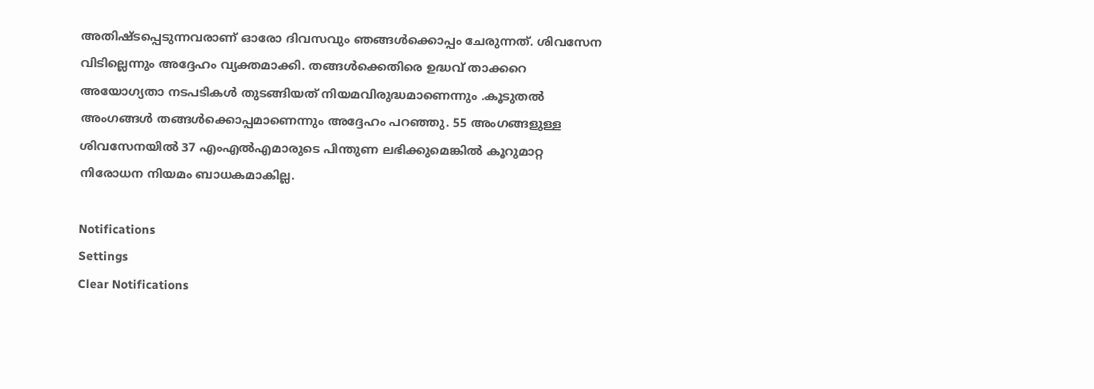അതിഷ്ടപ്പെടുന്നവരാണ് ഓരോ ദിവസവും ഞങ്ങള്‍ക്കൊപ്പം ചേരുന്നത്. ശിവസേന വിടില്ലെന്നും അദ്ദേഹം വ്യക്തമാക്കി. തങ്ങള്‍ക്കെതിരെ ഉദ്ധവ് താക്കറെ അയോഗ്യതാ നടപടികള്‍ തുടങ്ങിയത് നിയമവിരുദ്ധമാണെന്നും .കൂടുതല്‍ അംഗങ്ങള്‍ തങ്ങള്‍ക്കൊപ്പമാണെന്നും അദ്ദേഹം പറഞ്ഞു. 55 അംഗങ്ങളുള്ള ശിവസേനയില്‍ 37 എംഎല്‍എമാരുടെ പിന്തുണ ലഭിക്കുമെങ്കിൽ കൂറുമാറ്റ നിരോധന നിയമം ബാധകമാകില്ല.

Notifications
Settings
Clear Notifications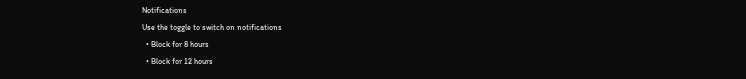Notifications
Use the toggle to switch on notifications
  • Block for 8 hours
  • Block for 12 hours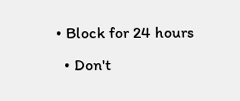• Block for 24 hours
  • Don't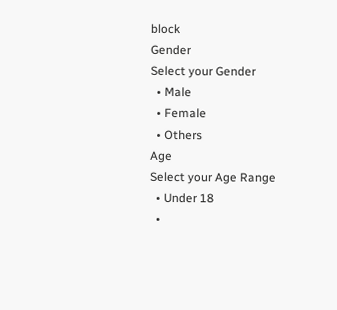block
Gender
Select your Gender
  • Male
  • Female
  • Others
Age
Select your Age Range
  • Under 18
  •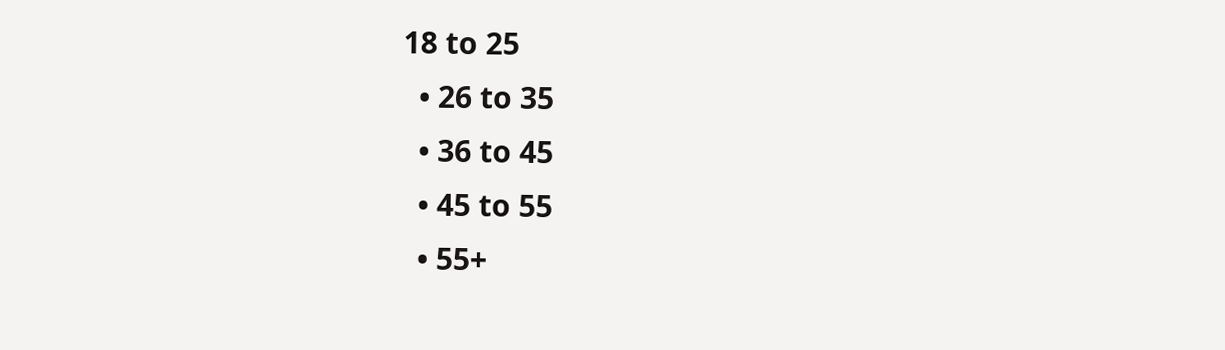18 to 25
  • 26 to 35
  • 36 to 45
  • 45 to 55
  • 55+